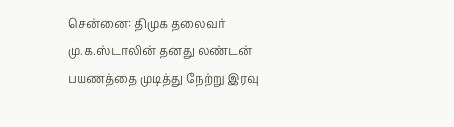சென்னை: திமுக தலைவர் மு.க.ஸ்டாலின் தனது லண்டன் பயணத்தை முடித்து நேற்று இரவு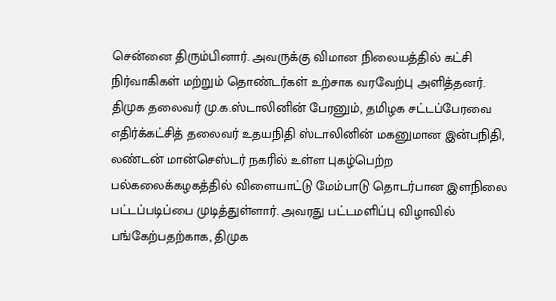சென்னை திரும்பினார். அவருக்கு விமான நிலையத்தில் கட்சி நிர்வாகிகள் மற்றும் தொண்டர்கள் உற்சாக வரவேற்பு அளித்தனர்.
திமுக தலைவர் மு.க.ஸ்டாலினின் பேரனும், தமிழக சட்டப்பேரவை எதிர்க்கட்சித் தலைவர் உதயநிதி ஸ்டாலினின் மகனுமான இன்பநிதி, லண்டன் மான்செஸ்டர் நகரில் உள்ள புகழ்பெற்ற பல்கலைக்கழகத்தில் விளையாட்டு மேம்பாடு தொடர்பான இளநிலை பட்டப்படிப்பை முடித்துள்ளார். அவரது பட்டமளிப்பு விழாவில் பங்கேற்பதற்காக, திமுக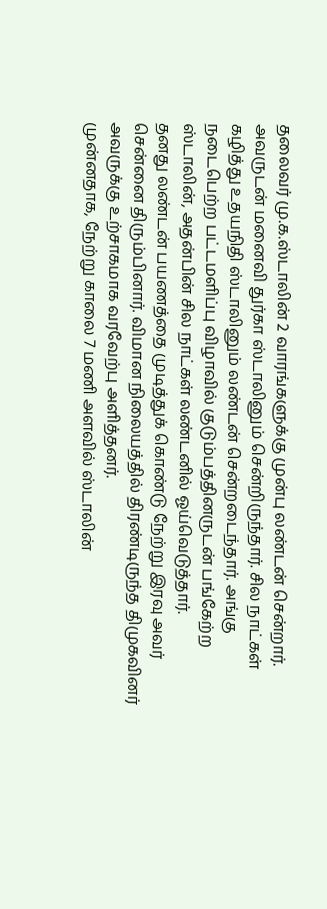தலைவர் மு.க.ஸ்டாலின் 2 வாரங்களுக்கு முன்பு லண்டன் சென்றார்.
அவருடன் மனைவி துர்கா ஸ்டாலினும் சென்றிருந்தார். சில நாட்கள் கழித்து உதயநிதி ஸ்டாலினும் லண்டன் சென்றடைந்தார். அங்கு நடைபெற்ற பட்டமளிப்பு விழாவில் குடும்பத்தினருடன் பங்கேற்ற ஸ்டாலின், அதன்பின் சில நாட்கள் லண்டனில் ஓய்வெடுத்தார்.
தனது லண்டன் பயணத்தை முடித்துக் கொண்டு நேற்று இரவு அவர் சென்னை திரும்பினார். விமான நிலையத்தில் திரண்டிருந்த திமுகவினர் அவருக்கு உற்சாகமாக வரவேற்பு அளித்தனர்.
முன்னதாக, நேற்று காலை 7 மணி அளவில் ஸ்டாலின்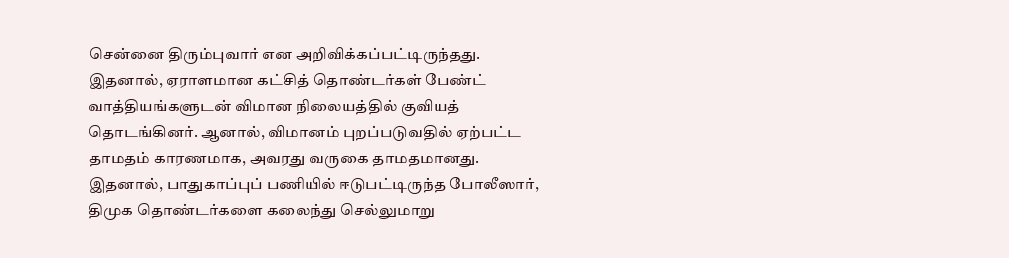சென்னை திரும்புவார் என அறிவிக்கப்பட்டிருந்தது. இதனால், ஏராளமான கட்சித் தொண்டர்கள் பேண்ட் வாத்தியங்களுடன் விமான நிலையத்தில் குவியத் தொடங்கினர். ஆனால், விமானம் புறப்படுவதில் ஏற்பட்ட தாமதம் காரணமாக, அவரது வருகை தாமதமானது.
இதனால், பாதுகாப்புப் பணியில் ஈடுபட்டிருந்த போலீஸார், திமுக தொண்டர்களை கலைந்து செல்லுமாறு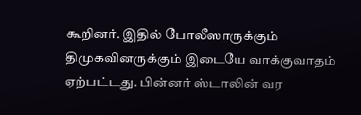கூறினர். இதில் போலீஸாருக்கும் திமுகவினருக்கும் இடையே வாக்குவாதம் ஏற்பட்டது. பின்னர் ஸ்டாலின் வர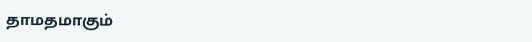தாமதமாகும்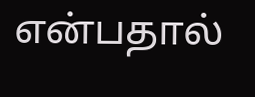என்பதால்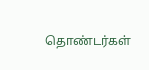தொண்டர்கள்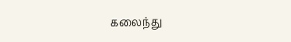கலைந்து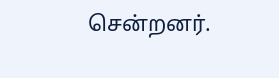சென்றனர்.